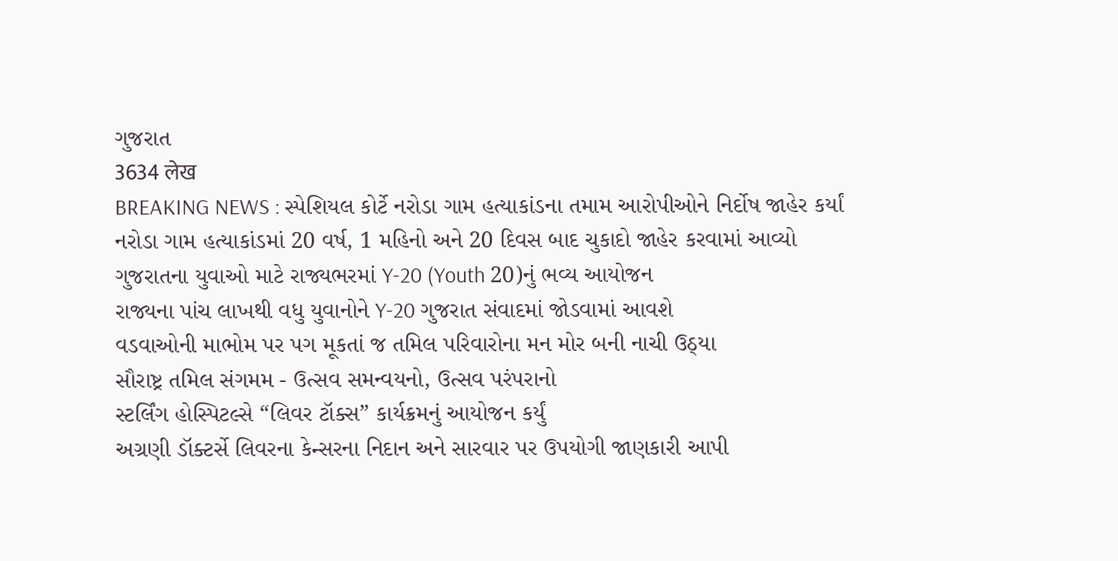ગુજરાત
3634 लेख
BREAKING NEWS : સ્પેશિયલ કોર્ટે નરોડા ગામ હત્યાકાંડના તમામ આરોપીઓને નિર્દોષ જાહેર કર્યાં
નરોડા ગામ હત્યાકાંડમાં 20 વર્ષ, 1 મહિનો અને 20 દિવસ બાદ ચુકાદો જાહેર કરવામાં આવ્યો
ગુજરાતના યુવાઓ માટે રાજ્યભરમાં Y-20 (Youth 20)નું ભવ્ય આયોજન
રાજ્યના પાંચ લાખથી વધુ યુવાનોને Y-20 ગુજરાત સંવાદમાં જોડવામાં આવશે
વડવાઓની માભોમ પર પગ મૂકતાં જ તમિલ પરિવારોના મન મોર બની નાચી ઉઠ્યા
સૌરાષ્ટ્ર તમિલ સંગમમ - ઉત્સવ સમન્વયનો, ઉત્સવ પરંપરાનો
સ્ટર્લિંગ હોસ્પિટલ્સે “લિવર ટૉક્સ” કાર્યક્રમનું આયોજન કર્યું
અગ્રણી ડૉક્ટર્સે લિવરના કેન્સરના નિદાન અને સારવાર પર ઉપયોગી જાણકારી આપી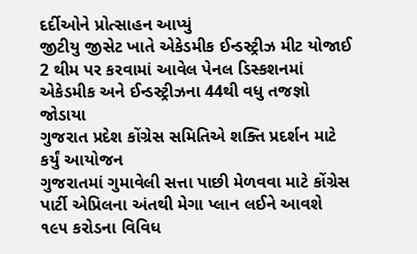દર્દીઓને પ્રોત્સાહન આપ્યું
જીટીયુ જીસેટ ખાતે એકેડમીક ઈન્ડસ્ટ્રીઝ મીટ યોજાઈ
2 થીમ પર કરવામાં આવેલ પેનલ ડિસ્કશનમાં એકેડમીક અને ઈન્ડસ્ટ્રીઝના 44થી વધુ તજજ્ઞો જોડાયા
ગુજરાત પ્રદેશ કોંગ્રેસ સમિતિએ શક્તિ પ્રદર્શન માટે કર્યું આયોજન
ગુજરાતમાં ગુમાવેલી સત્તા પાછી મેળવવા માટે કોંગ્રેસ પાર્ટી એપ્રિલના અંતથી મેગા પ્લાન લઈને આવશે
૧૯૫ કરોડના વિવિધ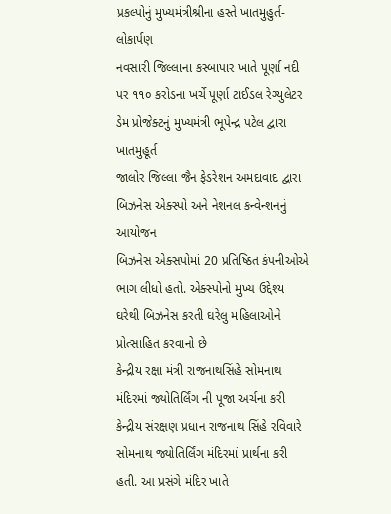પ્રકલ્પોનું મુખ્યમંત્રીશ્રીના હસ્તે ખાતમુહુર્ત-લોકાર્પણ
નવસારી જિલ્લાના કસ્બાપાર ખાતે પૂર્ણા નદી પર ૧૧૦ કરોડના ખર્ચે પૂર્ણા ટાઈડલ રેગ્યુલેટર ડેમ પ્રોજેક્ટનું મુખ્યમંત્રી ભૂપેન્દ્ર પટેલ દ્વારા ખાતમુહૂર્ત
જાલોર જિલ્લા જૈન ફેડરેશન અમદાવાદ દ્વારા બિઝનેસ એક્સ્પો અને નેશનલ કન્વેન્શનનું આયોજન
બિઝનેસ એક્સપોમાં 20 પ્રતિષ્ઠિત કંપનીઓએ ભાગ લીધો હતો. એક્સ્પોનો મુખ્ય ઉદ્દેશ્ય ઘરેથી બિઝનેસ કરતી ઘરેલુ મહિલાઓને પ્રોત્સાહિત કરવાનો છે
કેન્દ્રીય રક્ષા મંત્રી રાજનાથસિંહે સોમનાથ મંદિરમાં જ્યોતિર્લિંગ ની પૂજા અર્ચના કરી
કેન્દ્રીય સંરક્ષણ પ્રધાન રાજનાથ સિંહે રવિવારે સોમનાથ જ્યોતિર્લિંગ મંદિરમાં પ્રાર્થના કરી હતી. આ પ્રસંગે મંદિર ખાતે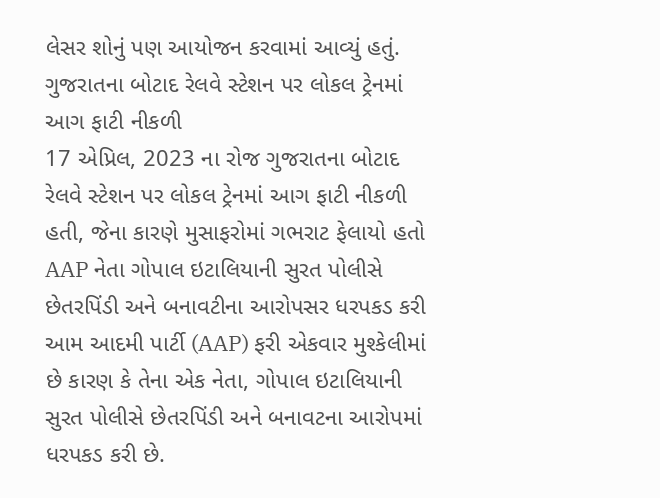લેસર શોનું પણ આયોજન કરવામાં આવ્યું હતું.
ગુજરાતના બોટાદ રેલવે સ્ટેશન પર લોકલ ટ્રેનમાં આગ ફાટી નીકળી
17 એપ્રિલ, 2023 ના રોજ ગુજરાતના બોટાદ રેલવે સ્ટેશન પર લોકલ ટ્રેનમાં આગ ફાટી નીકળી હતી, જેના કારણે મુસાફરોમાં ગભરાટ ફેલાયો હતો
AAP નેતા ગોપાલ ઇટાલિયાની સુરત પોલીસે છેતરપિંડી અને બનાવટીના આરોપસર ધરપકડ કરી
આમ આદમી પાર્ટી (AAP) ફરી એકવાર મુશ્કેલીમાં છે કારણ કે તેના એક નેતા, ગોપાલ ઇટાલિયાની સુરત પોલીસે છેતરપિંડી અને બનાવટના આરોપમાં ધરપકડ કરી છે.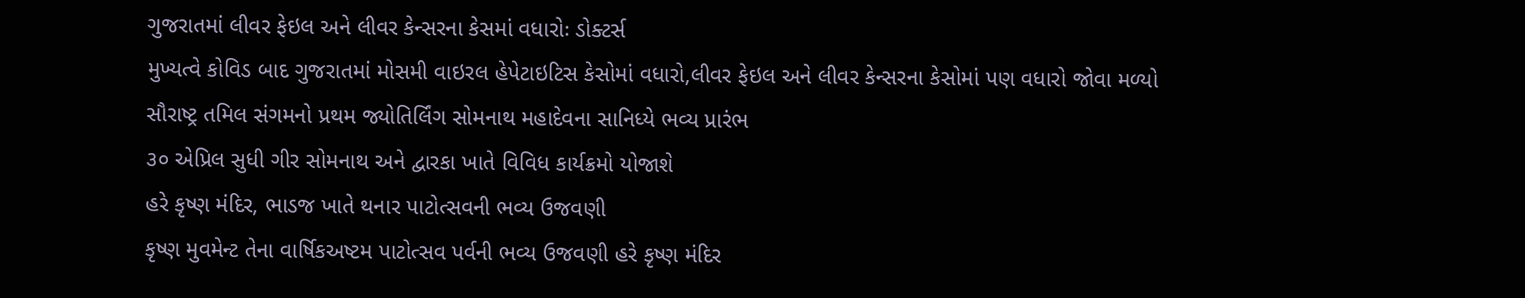ગુજરાતમાં લીવર ફેઇલ અને લીવર કેન્સરના કેસમાં વધારોઃ ડોક્ટર્સ
મુખ્યત્વે કોવિડ બાદ ગુજરાતમાં મોસમી વાઇરલ હેપેટાઇટિસ કેસોમાં વધારો,લીવર ફેઇલ અને લીવર કેન્સરના કેસોમાં પણ વધારો જોવા મળ્યો
સૌરાષ્ટ્ર તમિલ સંગમનો પ્રથમ જ્યોતિર્લિંગ સોમનાથ મહાદેવના સાનિધ્યે ભવ્ય પ્રારંભ
૩૦ એપ્રિલ સુધી ગીર સોમનાથ અને દ્વારકા ખાતે વિવિધ કાર્યક્રમો યોજાશે
હરે કૃષ્ણ મંદિર, ભાડજ ખાતે થનાર પાટોત્સવની ભવ્ય ઉજવણી
કૃષ્ણ મુવમેન્ટ તેના વાર્ષિકઅષ્ટમ પાટોત્સવ પર્વની ભવ્ય ઉજવણી હરે કૃષ્ણ મંદિર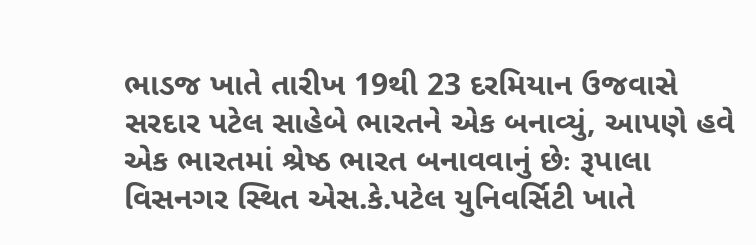ભાડજ ખાતે તારીખ 19થી 23 દરમિયાન ઉજવાસે
સરદાર પટેલ સાહેબે ભારતને એક બનાવ્યું, આપણે હવે એક ભારતમાં શ્રેષ્ઠ ભારત બનાવવાનું છેઃ રૂપાલા
વિસનગર સ્થિત એસ.કે.પટેલ યુનિવર્સિટી ખાતે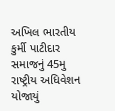અખિલ ભારતીય કુર્મી પાટીદાર સમાજનું 45મુ રાષ્ટ્રીય અધિવેશન યોજાયું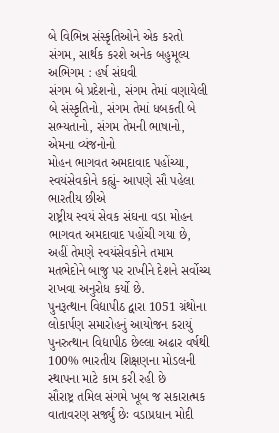બે વિભિન્ન સંસ્કૃતિઓને એક કરતો સંગમ, સાર્થક કરશે અનેક બહુમૂલ્ય અભિગમ : હર્ષ સંઘવી
સંગમ બે પ્રદેશનો, સંગમ તેમાં વણાયેલી બે સંસ્કૃતિનો, સંગમ તેમાં ધબકતી બે સભ્યતાનો, સંગમ તેમની ભાષાનો, એમના વ્યંજનોનો
મોહન ભાગવત અમદાવાદ પહોંચ્યા, સ્વયંસેવકોને કહ્યું- આપણે સૌ પહેલા ભારતીય છીએ
રાષ્ટ્રીય સ્વયં સેવક સંઘના વડા મોહન ભાગવત અમદાવાદ પહોંચી ગયા છે, અહીં તેમણે સ્વયંસેવકોને તમામ મતભેદોને બાજુ પર રાખીને દેશને સર્વોચ્ચ રાખવા અનુરોધ કર્યો છે.
પુનરૂત્થાન વિદ્યાપીઠ દ્વારા 1051 ગ્રંથોના લોકાર્પણ સમારોહનું આયોજન કરાયું
પુનરુત્થાન વિદ્યાપીઠ છેલ્લા અઢાર વર્ષથી 100% ભારતીય શિક્ષણના મોડલની સ્થાપના માટે કામ કરી રહી છે
સૌરાષ્ટ્ર તમિલ સંગમે ખૂબ જ સકારાત્મક વાતાવરણ સર્જ્યું છેઃ વડાપ્રધાન મોદી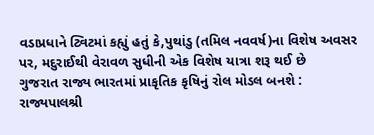વડાપ્રધાને ટ્વિટમાં કહ્યું હતું કે,પુથાંડુ (તમિલ નવવર્ષ)ના વિશેષ અવસર પર, મદુરાઈથી વેરાવળ સુધીની એક વિશેષ યાત્રા શરૂ થઈ છે
ગુજરાત રાજ્ય ભારતમાં પ્રાકૃતિક કૃષિનું રોલ મોડલ બનશે : રાજ્યપાલશ્રી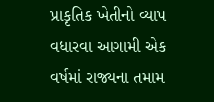પ્રાકૃતિક ખેતીનો વ્યાપ વધારવા આગામી એક વર્ષમાં રાજ્યના તમામ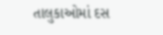તાલુકાઓમાં દસ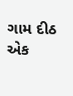ગામ દીઠ એક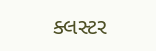ક્લસ્ટર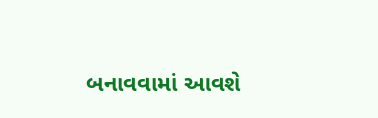બનાવવામાં આવશે